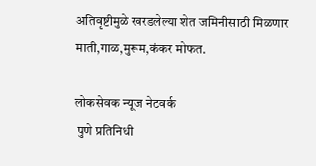अतिवृष्टीमुळे खरडलेल्या शेत जमिनीसाठी मिळणार माती,गाळ,मुरूम,कंकर मोफत.

लोकसेवक न्यूज नेटवर्क
 पुणे प्रतिनिधी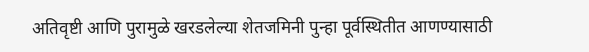अतिवृष्टी आणि पुरामुळे खरडलेल्या शेतजमिनी पुन्हा पूर्वस्थितीत आणण्यासाठी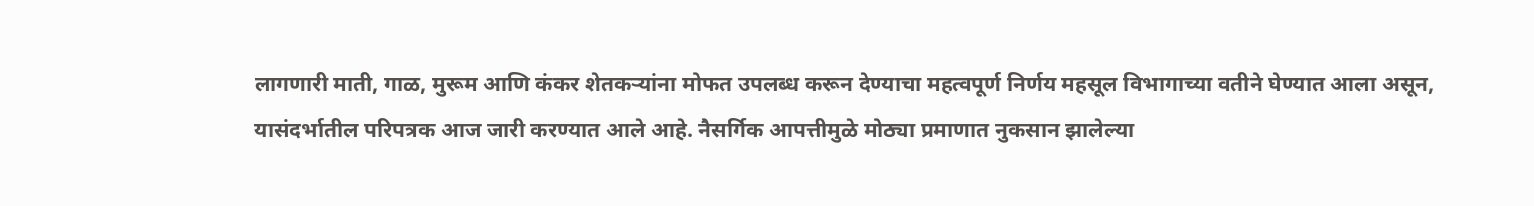लागणारी माती, गाळ, मुरूम आणि कंकर शेतकऱ्यांना मोफत उपलब्ध करून देण्याचा महत्वपूर्ण निर्णय महसूल विभागाच्या वतीने घेण्यात आला असून, यासंदर्भातील परिपत्रक आज जारी करण्यात आले आहे. नैसर्गिक आपत्तीमुळे मोठ्या प्रमाणात नुकसान झालेल्या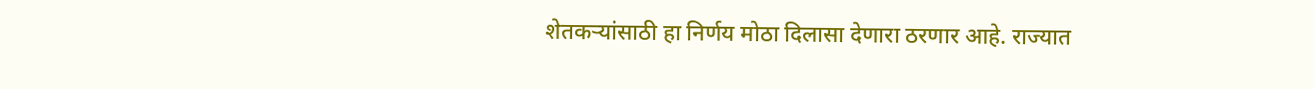शेतकऱ्यांसाठी हा निर्णय मोठा दिलासा देणारा ठरणार आहे. राज्यात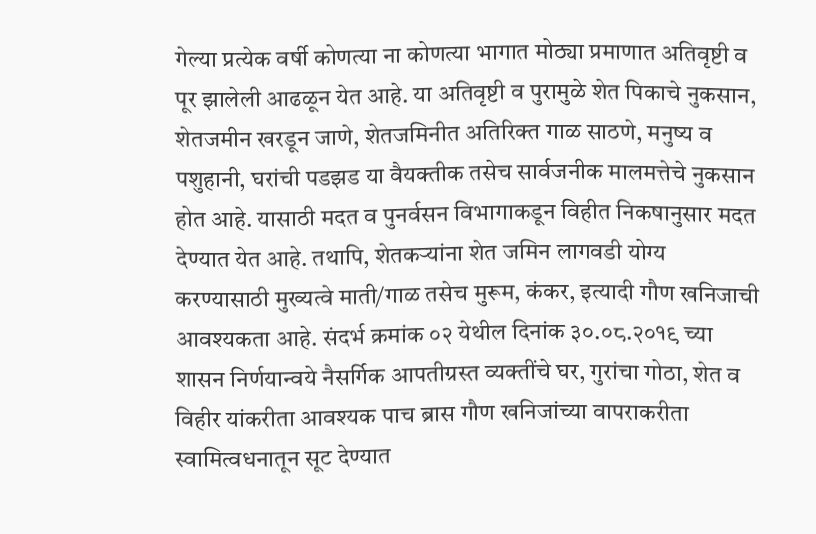गेल्या प्रत्येक वर्षी कोणत्या ना कोणत्या भागात मोठ्या प्रमाणात अतिवृष्टी व पूर झालेली आढळून येत आहे. या अतिवृष्टी व पुरामुळे शेत पिकाचे नुकसान, शेतजमीन खरडून जाणे, शेतजमिनीत अतिरिक्त गाळ साठणे, मनुष्य व पशुहानी, घरांची पडझड या वैयक्तीक तसेच सार्वजनीक मालमत्तेचे नुकसान होत आहे. यासाठी मदत व पुनर्वसन विभागाकडून विहीत निकषानुसार मदत देण्यात येत आहे. तथापि, शेतकऱ्यांना शेत जमिन लागवडी योग्य करण्यासाठी मुख्यत्वे माती/गाळ तसेच मुरूम, कंकर, इत्यादी गौण खनिजाची आवश्यकता आहे. संदर्भ क्रमांक ०२ येथील दिनांक ३०.०८.२०१९ च्या शासन निर्णयान्वये नैसर्गिक आपतीग्रस्त व्यक्तींचे घर, गुरांचा गोठा, शेत व विहीर यांकरीता आवश्यक पाच ब्रास गौण खनिजांच्या वापराकरीता स्वामित्वधनातून सूट देण्यात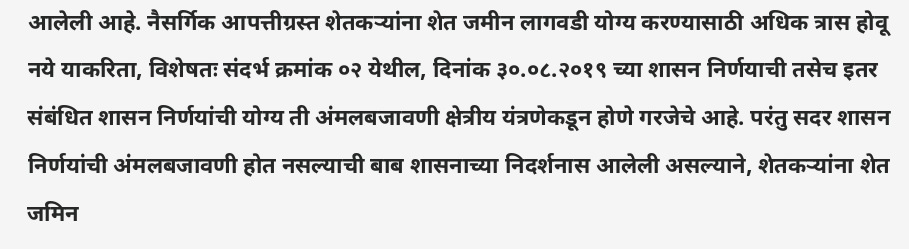आलेली आहे. नैसर्गिक आपत्तीग्रस्त शेतकऱ्यांना शेत जमीन लागवडी योग्य करण्यासाठी अधिक त्रास होवू नये याकरिता, विशेषतः संदर्भ क्रमांक ०२ येथील, दिनांक ३०.०८.२०१९ च्या शासन निर्णयाची तसेच इतर संबंधित शासन निर्णयांची योग्य ती अंमलबजावणी क्षेत्रीय यंत्रणेकडून होणे गरजेचे आहे. परंतु सदर शासन निर्णयांची अंमलबजावणी होत नसल्याची बाब शासनाच्या निदर्शनास आलेली असल्याने, शेतकऱ्यांना शेत जमिन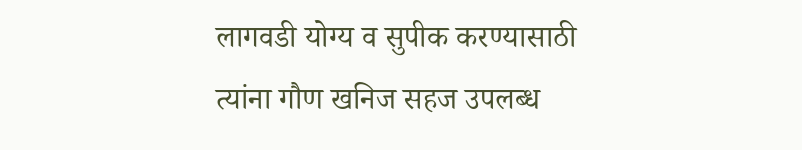लागवडी योग्य व सुपीक करण्यासाठी त्यांना गौण खनिज सहज उपलब्ध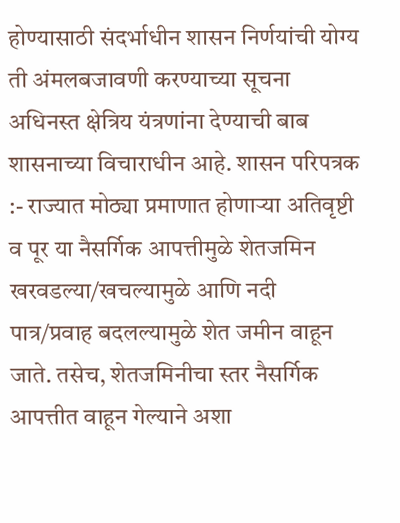होण्यासाठी संदर्भाधीन शासन निर्णयांची योग्य ती अंमलबजावणी करण्याच्या सूचना अधिनस्त क्षेत्रिय यंत्रणांना देण्याची बाब शासनाच्या विचाराधीन आहे. शासन परिपत्रक :- राज्यात मोठ्या प्रमाणात होणाऱ्या अतिवृष्टी व पूर या नैसर्गिक आपत्तीमुळे शेतजमिन खरवडल्या/खचल्यामुळे आणि नदी पात्र/प्रवाह बदलल्यामुळे शेत जमीन वाहून जाते. तसेच, शेतजमिनीचा स्तर नैसर्गिक आपत्तीत वाहून गेल्याने अशा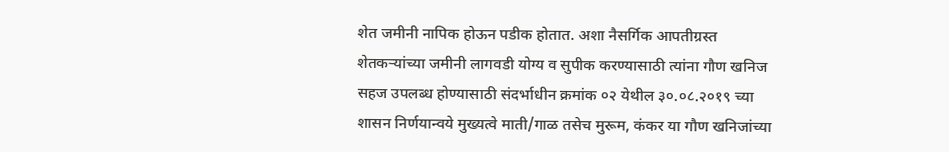शेत जमीनी नापिक होऊन पडीक होतात. अशा नैसर्गिक आपतीग्रस्त शेतकऱ्यांच्या जमीनी लागवडी योग्य व सुपीक करण्यासाठी त्यांना गौण खनिज सहज उपलब्ध होण्यासाठी संदर्भाधीन क्रमांक ०२ येथील ३०.०८.२०१९ च्या शासन निर्णयान्वये मुख्यत्वे माती/गाळ तसेच मुरूम, कंकर या गौण खनिजांच्या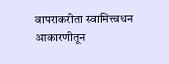वापराकरीता स्वामित्त्वधन आकारणीतून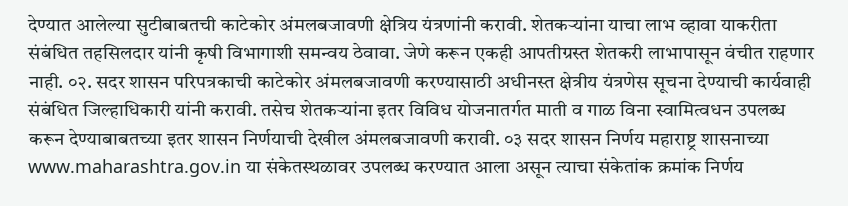देण्यात आलेल्या सुटीबाबतची काटेकोर अंमलबजावणी क्षेत्रिय यंत्रणांनी करावी. शेतकऱ्यांना याचा लाभ व्हावा याकरीता संबंधित तहसिलदार यांनी कृषी विभागाशी समन्वय ठेवावा. जेणे करून एकही आपतीग्रस्त शेतकरी लाभापासून वंचीत राहणार नाही. ०२. सदर शासन परिपत्रकाची काटेकोर अंमलबजावणी करण्यासाठी अधीनस्त क्षेत्रीय यंत्रणेस सूचना देण्याची कार्यवाही संबंधित जिल्हाधिकारी यांनी करावी. तसेच शेतकऱ्यांना इतर विविध योजनातर्गत माती व गाळ विना स्वामित्वधन उपलब्ध करून देण्याबाबतच्या इतर शासन निर्णयाची देखील अंमलबजावणी करावी. ०३ सदर शासन निर्णय महाराष्ट्र शासनाच्या www.maharashtra.gov.in या संकेतस्थळावर उपलब्ध करण्यात आला असून त्याचा संकेतांक क्रमांक निर्णय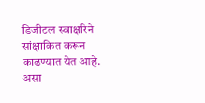डिजीटल स्वाक्षरिने सांक्षाकित करून काढण्यात येत आहे. असा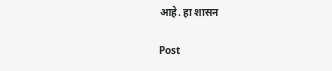आहे. हा शासन

Post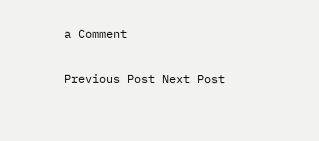a Comment

Previous Post Next Post